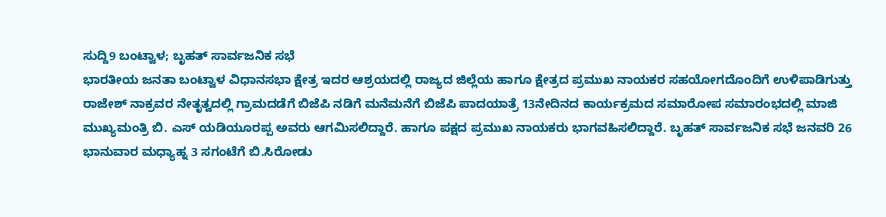ಸುದ್ದಿ9 ಬಂಟ್ವಾಳ; ಬೃಹತ್ ಸಾರ್ವಜನಿಕ ಸಭೆ
ಭಾರತೀಯ ಜನತಾ ಬಂಟ್ವಾಳ ವಿಧಾನಸಭಾ ಕ್ಷೇತ್ರ ಇದರ ಆಶ್ರಯದಲ್ಲಿ ರಾಜ್ಯದ ಜಿಲ್ಲೆಯ ಹಾಗೂ ಕ್ಷೇತ್ರದ ಪ್ರಮುಖ ನಾಯಕರ ಸಹಯೋಗದೊಂದಿಗೆ ಉಳಿಪಾಡಿಗುತ್ತು ರಾಜೇಶ್ ನಾಕ್ರವರ ನೇತೃತ್ವದಲ್ಲಿ ಗ್ರಾಮದಡೆಗೆ ಬಿಜೆಪಿ ನಡಿಗೆ ಮನೆಮನೆಗೆ ಬಿಜೆಪಿ ಪಾದಯಾತ್ರೆ 13ನೇದಿನದ ಕಾರ್ಯಕ್ರಮದ ಸಮಾರೋಪ ಸಮಾರಂಭದಲ್ಲಿ ಮಾಜಿ ಮುಖ್ಯಮಂತ್ರಿ ಬಿ. ಎಸ್ ಯಡಿಯೂರಪ್ಪ ಅವರು ಆಗಮಿಸಲಿದ್ದಾರೆ. ಹಾಗೂ ಪಕ್ಷದ ಪ್ರಮುಖ ನಾಯಕರು ಭಾಗವಹಿಸಲಿದ್ದಾರೆ. ಬೃಹತ್ ಸಾರ್ವಜನಿಕ ಸಭೆ ಜನವರಿ 26 ಭಾನುವಾರ ಮಧ್ಯಾಹ್ನ 3 ಸಗಂಟೆಗೆ ಬಿ.ಸಿರೋಡು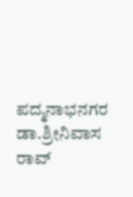ಪದ್ಮನಾಭನಗರ ಡಾ.ಶ್ರೀನಿವಾಸ ರಾವ್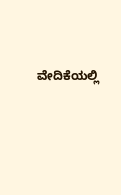ವೇದಿಕೆಯಲ್ಲಿ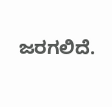ಜರಗಲಿದೆ.